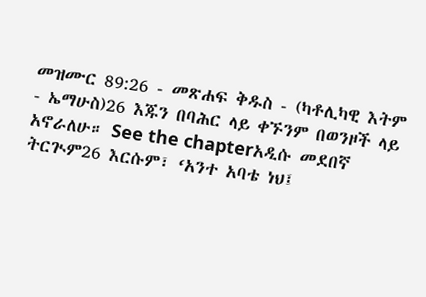መዝሙር 89:26 - መጽሐፍ ቅዱስ - (ካቶሊካዊ እትም - ኤማሁስ)26 እጁን በባሕር ላይ ቀኙንም በወንዞች ላይ አኖራለሁ። See the chapterአዲሱ መደበኛ ትርጒም26 እርሱም፣ ‘አንተ አባቴ ነህ፤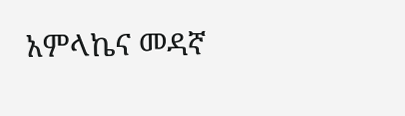አምላኬና መዳኛ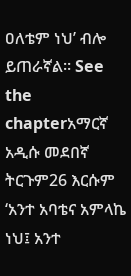ዐለቴም ነህ’ ብሎ ይጠራኛል። See the chapterአማርኛ አዲሱ መደበኛ ትርጉም26 እርሱም ‘አንተ አባቴና አምላኬ ነህ፤ አንተ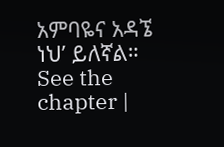አምባዬና አዳኜ ነህ’ ይለኛል። See the chapter |